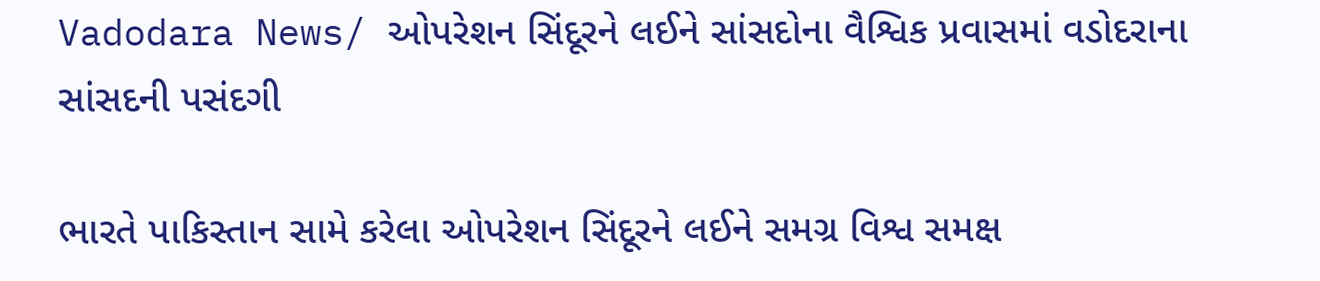Vadodara News/ ઓપરેશન સિંદૂરને લઈને સાંસદોના વૈશ્વિક પ્રવાસમાં વડોદરાના સાંસદની પસંદગી

ભારતે પાકિસ્તાન સામે કરેલા ઓપરેશન સિંદૂરને લઈને સમગ્ર વિશ્વ સમક્ષ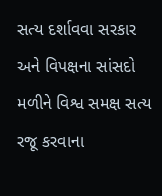સત્ય દર્શાવવા સરકાર અને વિપક્ષના સાંસદો મળીને વિશ્વ સમક્ષ સત્ય રજૂ કરવાના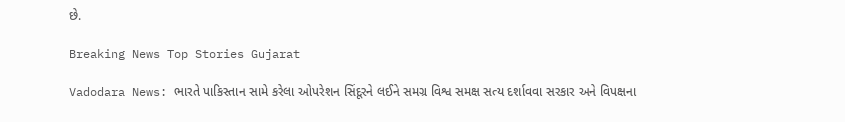છે.

Breaking News Top Stories Gujarat

Vadodara News: ભારતે પાકિસ્તાન સામે કરેલા ઓપરેશન સિંદૂરને લઈને સમગ્ર વિશ્વ સમક્ષ સત્ય દર્શાવવા સરકાર અને વિપક્ષના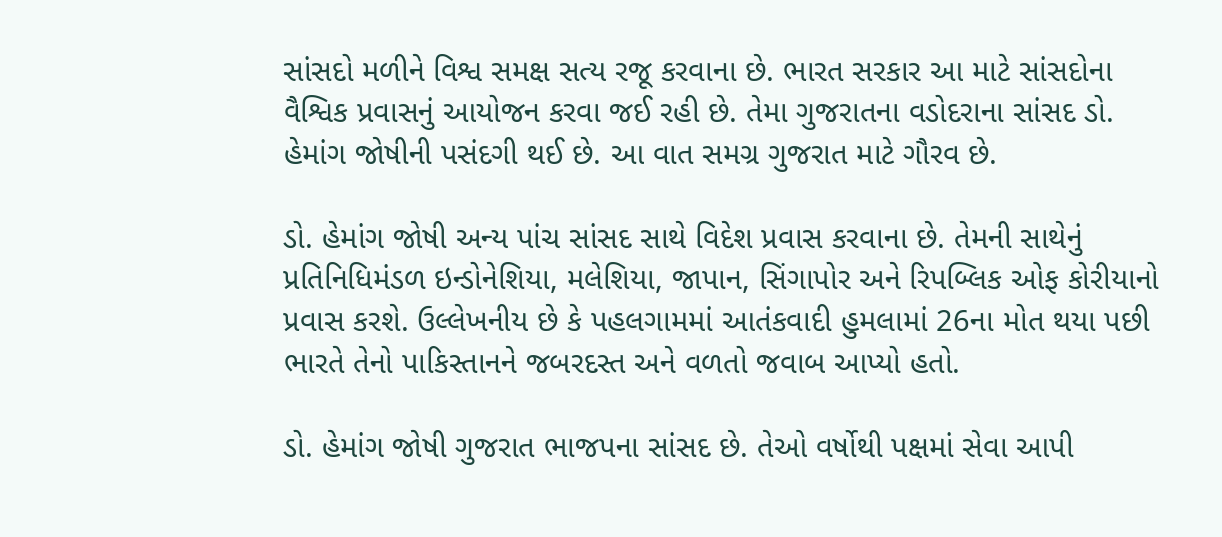સાંસદો મળીને વિશ્વ સમક્ષ સત્ય રજૂ કરવાના છે. ભારત સરકાર આ માટે સાંસદોના વૈશ્વિક પ્રવાસનું આયોજન કરવા જઈ રહી છે. તેમા ગુજરાતના વડોદરાના સાંસદ ડો. હેમાંગ જોષીની પસંદગી થઈ છે. આ વાત સમગ્ર ગુજરાત માટે ગૌરવ છે.

ડો. હેમાંગ જોષી અન્ય પાંચ સાંસદ સાથે વિદેશ પ્રવાસ કરવાના છે. તેમની સાથેનું પ્રતિનિધિમંડળ ઇન્ડોનેશિયા, મલેશિયા, જાપાન, સિંગાપોર અને રિપબ્લિક ઓફ કોરીયાનો પ્રવાસ કરશે. ઉલ્લેખનીય છે કે પહલગામમાં આતંકવાદી હુમલામાં 26ના મોત થયા પછી ભારતે તેનો પાકિસ્તાનને જબરદસ્ત અને વળતો જવાબ આપ્યો હતો.

ડો. હેમાંગ જોષી ગુજરાત ભાજપના સાંસદ છે. તેઓ વર્ષોથી પક્ષમાં સેવા આપી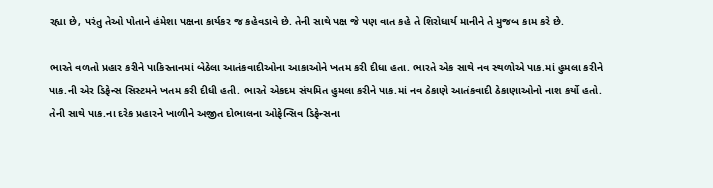રહ્યા છે, પરંતુ તેઓ પોતાને હંમેશા પક્ષના કાર્યકર જ કહેવડાવે છે. તેની સાથે પક્ષ જે પણ વાત કહે તે શિરોધાર્ય માનીને તે મુજબ કામ કરે છે.

ભારતે વળતો પ્રહાર કરીને પાકિસ્તાનમાં બેઠેલા આતંકવાદીઓના આકાઓને ખતમ કરી દીધા હતા. ભારતે એક સાથે નવ સ્થળોએ પાક.માં હુમલા કરીને પાક.ની એર ડિફેન્સ સિસ્ટમને ખતમ કરી દીધી હતી. ભારતે એકદમ સંયમિત હુમલા કરીને પાક.માં નવ ઠેકાણે આતંકવાદી ઠેકાણાઓનો નાશ કર્યો હતો. તેની સાથે પાક.ના દરેક પ્રહારને ખાળીને અજીત દોભાલના ઓફેન્સિવ ડિફેન્સના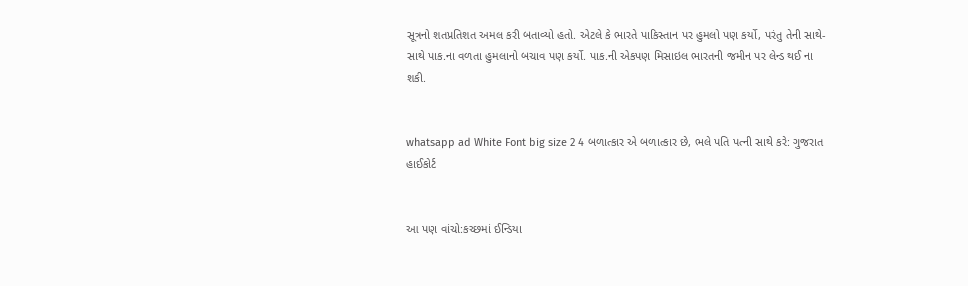સૂત્રનો શતપ્રતિશત અમલ કરી બતાવ્યો હતો. એટલે કે ભારતે પાકિસ્તાન પર હુમલો પણ કર્યો, પરંતુ તેની સાથે-સાથે પાક.ના વળતા હુમલાનો બચાવ પણ કર્યો. પાક.ની એકપણ મિસાઇલ ભારતની જમીન પર લેન્ડ થઈ ના શકી.


whatsapp ad White Font big size 2 4 બળાત્કાર એ બળાત્કાર છે, ભલે પતિ પત્ની સાથે કરે: ગુજરાત હાઈકોર્ટ


આ પણ વાંચો:કચ્છમાં ઈન્ડિયા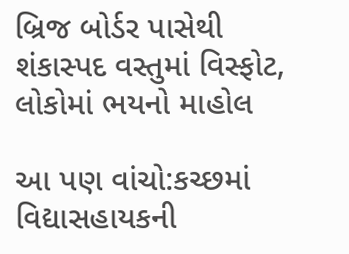બ્રિજ બોર્ડર પાસેથી શંકાસ્પદ વસ્તુમાં વિસ્ફોટ, લોકોમાં ભયનો માહોલ

આ પણ વાંચો:કચ્છમાં વિદ્યાસહાયકની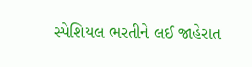સ્પેશિયલ ભરતીને લઈ જાહેરાત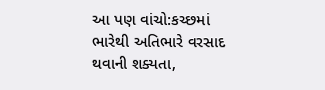આ પણ વાંચો:કચ્છમાં ભારેથી અતિભારે વરસાદ થવાની શક્યતા,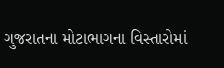ગુજરાતના મોટાભાગના વિસ્તારોમાં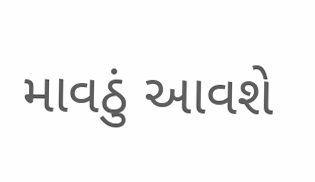માવઠું આવશે